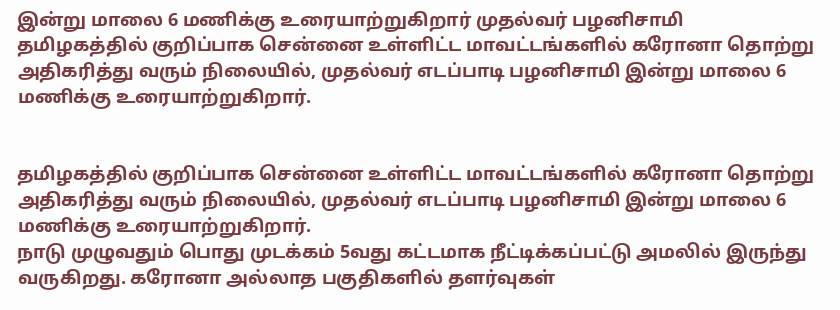இன்று மாலை 6 மணிக்கு உரையாற்றுகிறார் முதல்வர் பழனிசாமி
தமிழகத்தில் குறிப்பாக சென்னை உள்ளிட்ட மாவட்டங்களில் கரோனா தொற்று அதிகரித்து வரும் நிலையில், முதல்வர் எடப்பாடி பழனிசாமி இன்று மாலை 6 மணிக்கு உரையாற்றுகிறார்.


தமிழகத்தில் குறிப்பாக சென்னை உள்ளிட்ட மாவட்டங்களில் கரோனா தொற்று அதிகரித்து வரும் நிலையில், முதல்வர் எடப்பாடி பழனிசாமி இன்று மாலை 6 மணிக்கு உரையாற்றுகிறார்.
நாடு முழுவதும் பொது முடக்கம் 5வது கட்டமாக நீட்டிக்கப்பட்டு அமலில் இருந்து வருகிறது. கரோனா அல்லாத பகுதிகளில் தளர்வுகள்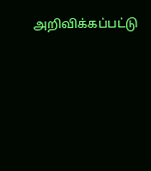அறிவிக்கப்பட்டு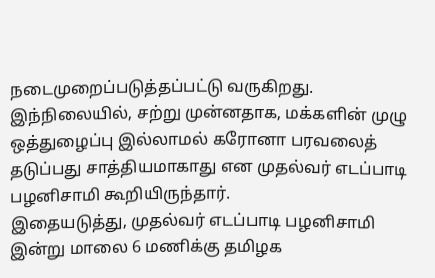நடைமுறைப்படுத்தப்பட்டு வருகிறது.
இந்நிலையில், சற்று முன்னதாக, மக்களின் முழு ஒத்துழைப்பு இல்லாமல் கரோனா பரவலைத் தடுப்பது சாத்தியமாகாது என முதல்வர் எடப்பாடி பழனிசாமி கூறியிருந்தார்.
இதையடுத்து, முதல்வர் எடப்பாடி பழனிசாமி இன்று மாலை 6 மணிக்கு தமிழக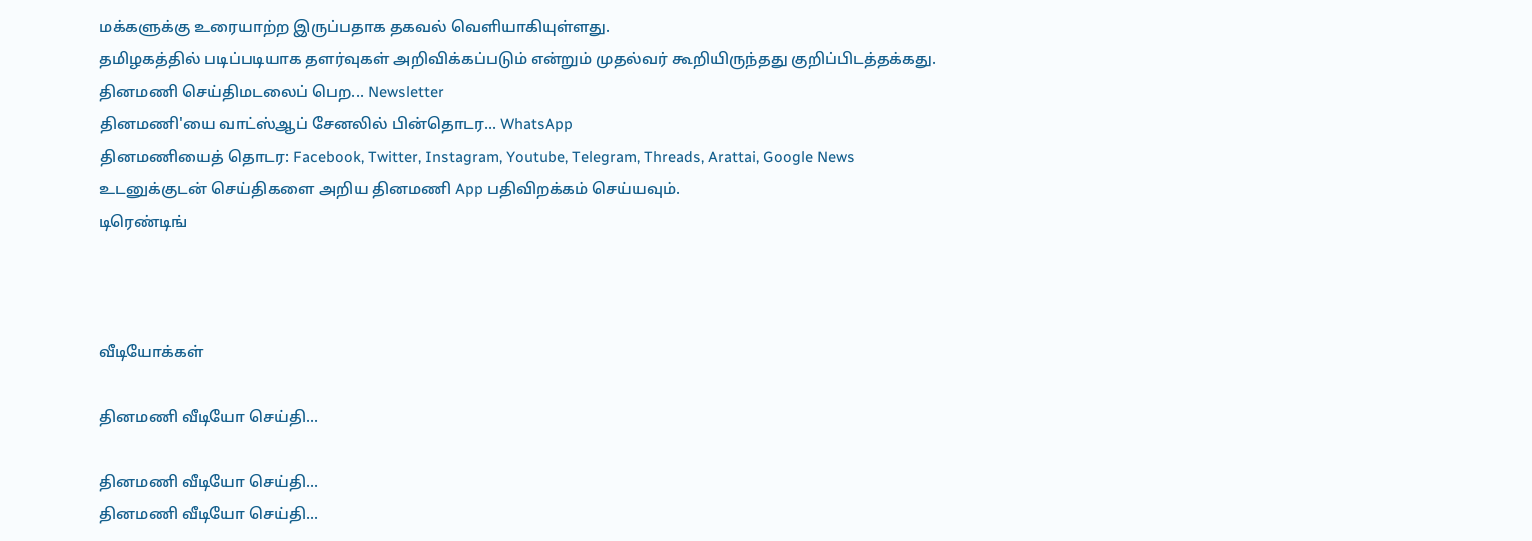மக்களுக்கு உரையாற்ற இருப்பதாக தகவல் வெளியாகியுள்ளது.
தமிழகத்தில் படிப்படியாக தளர்வுகள் அறிவிக்கப்படும் என்றும் முதல்வர் கூறியிருந்தது குறிப்பிடத்தக்கது.
தினமணி செய்திமடலைப் பெற... Newsletter
தினமணி'யை வாட்ஸ்ஆப் சேனலில் பின்தொடர... WhatsApp
தினமணியைத் தொடர: Facebook, Twitter, Instagram, Youtube, Telegram, Threads, Arattai, Google News
உடனுக்குடன் செய்திகளை அறிய தினமணி App பதிவிறக்கம் செய்யவும்.
டிரெண்டிங்



வீடியோக்கள்

தினமணி வீடியோ செய்தி...

தினமணி வீடியோ செய்தி...
தினமணி வீடியோ செய்தி...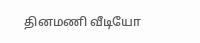தினமணி வீடியோ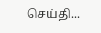செய்தி...